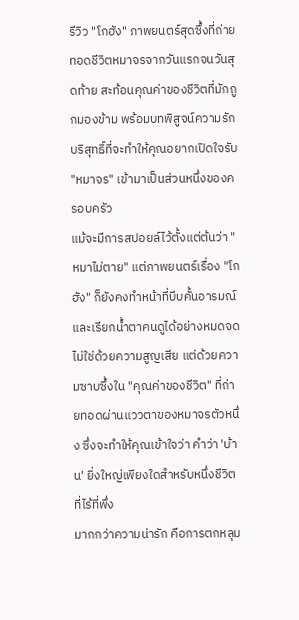รีวิว "โกฮัง" ภาพยนตร์สุดซึ้งที่ถ่ายทอดชีวิตหมาจรจากวันแรกจนวันสุดท้าย สะท้อนคุณค่าของชีวิตที่มักถูกมองข้าม พร้อมบทพิสูจน์ความรักบริสุทธิ์ที่จะทำให้คุณอยากเปิดใจรับ "หมาจร" เข้ามาเป็นส่วนหนึ่งของครอบครัว
แม้จะมีการสปอยล์ไว้ตั้งแต่ต้นว่า "หมาไม่ตาย" แต่ภาพยนตร์เรื่อง "โกฮัง" ก็ยังคงทำหน้าที่บีบคั้นอารมณ์และเรียกน้ำตาคนดูได้อย่างหมดจด ไม่ใช่ด้วยความสูญเสีย แต่ด้วยความซาบซึ้งใน "คุณค่าของชีวิต" ที่ถ่ายทอดผ่านแววตาของหมาจรตัวหนึ่ง ซึ่งจะทำให้คุณเข้าใจว่า คำว่า 'บ้าน' ยิ่งใหญ่เพียงใดสำหรับหนึ่งชีวิตที่ไร้ที่พึ่ง
มากกว่าความน่ารัก คือการตกหลุม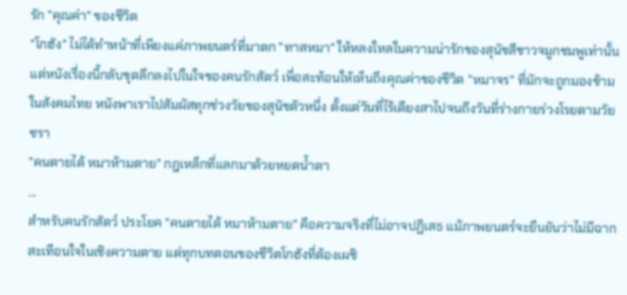รัก "คุณค่า" ของชีวิต
"โกฮัง" ไม่ได้ทำหน้าที่เพียงแค่ภาพยนตร์ที่มาตก "ทาสหมา" ให้หลงใหลในความน่ารักของสุนัขสีขาวจมูกชมพูเท่านั้น แต่หนังเรื่องนี้กลับขุดลึกลงไปในใจของคนรักสัตว์ เพื่อสะท้อนให้เห็นถึงคุณค่าของชีวิต "หมาจร" ที่มักจะถูกมองข้ามในสังคมไทย หนังพาเราไปสัมผัสทุกช่วงวัยของสุนัขตัวหนึ่ง ตั้งแต่วันที่ไร้เดียงสาไปจนถึงวันที่ร่างกายร่วงโรยตามวัยชรา
"คนตายได้ หมาห้ามตาย" กฎเหล็กที่แลกมาด้วยหยดน้ำตา
...
สำหรับคนรักสัตว์ ประโยค "คนตายได้ หมาห้ามตาย" คือความจริงที่ไม่อาจปฏิเสธ แม้ภาพยนตร์จะยืนยันว่าไม่มีฉากสะเทือนใจในเชิงความตาย แต่ทุกบทตอนของชีวิตโกฮังที่ต้องเผชิ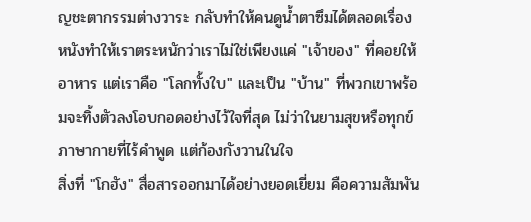ญชะตากรรมต่างวาระ กลับทำให้คนดูน้ำตาซึมได้ตลอดเรื่อง หนังทำให้เราตระหนักว่าเราไม่ใช่เพียงแค่ "เจ้าของ" ที่คอยให้อาหาร แต่เราคือ "โลกทั้งใบ" และเป็น "บ้าน" ที่พวกเขาพร้อมจะทิ้งตัวลงโอบกอดอย่างไว้ใจที่สุด ไม่ว่าในยามสุขหรือทุกข์
ภาษากายที่ไร้คำพูด แต่ก้องกังวานในใจ
สิ่งที่ "โกฮัง" สื่อสารออกมาได้อย่างยอดเยี่ยม คือความสัมพัน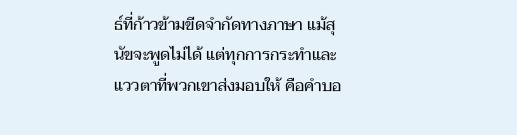ธ์ที่ก้าวข้ามขีดจำกัดทางภาษา แม้สุนัขจะพูดไม่ได้ แต่ทุกการกระทำและแววตาที่พวกเขาส่งมอบให้ คือคำบอ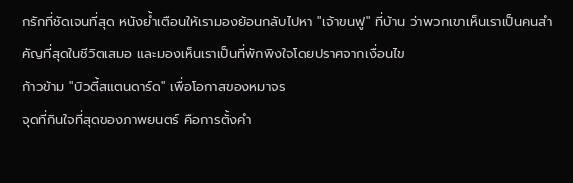กรักที่ชัดเจนที่สุด หนังย้ำเตือนให้เรามองย้อนกลับไปหา "เจ้าขนฟู" ที่บ้าน ว่าพวกเขาเห็นเราเป็นคนสำคัญที่สุดในชีวิตเสมอ และมองเห็นเราเป็นที่พักพิงใจโดยปราศจากเงื่อนไข
ก้าวข้าม "บิวตี้สแตนดาร์ด" เพื่อโอกาสของหมาจร
จุดที่กินใจที่สุดของภาพยนตร์ คือการตั้งคำ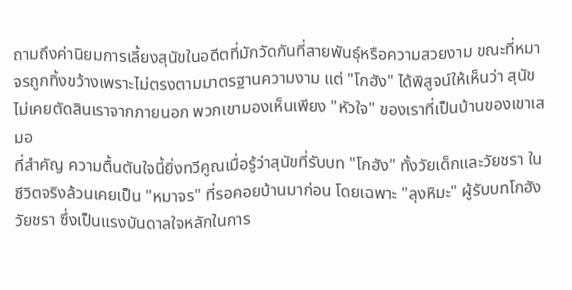ถามถึงค่านิยมการเลี้ยงสุนัขในอดีตที่มักวัดกันที่สายพันธุ์หรือความสวยงาม ขณะที่หมาจรถูกทิ้งขว้างเพราะไม่ตรงตามมาตรฐานความงาม แต่ "โกฮัง" ได้พิสูจน์ให้เห็นว่า สุนัขไม่เคยตัดสินเราจากภายนอก พวกเขามองเห็นเพียง "หัวใจ" ของเราที่เป็นบ้านของเขาเสมอ
ที่สำคัญ ความตื้นตันใจนี้ยิ่งทวีคูณเมื่อรู้ว่าสุนัขที่รับบท "โกฮัง" ทั้งวัยเด็กและวัยชรา ในชีวิตจริงล้วนเคยเป็น "หมาจร" ที่รอคอยบ้านมาก่อน โดยเฉพาะ "ลุงหิมะ" ผู้รับบทโกฮังวัยชรา ซึ่งเป็นแรงบันดาลใจหลักในการ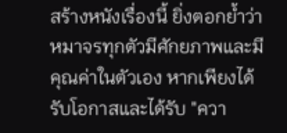สร้างหนังเรื่องนี้ ยิ่งตอกย้ำว่าหมาจรทุกตัวมีศักยภาพและมีคุณค่าในตัวเอง หากเพียงได้รับโอกาสและได้รับ "ควา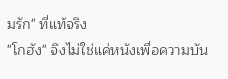มรัก" ที่แท้จริง
"โกฮัง" จึงไม่ใช่แค่หนังเพื่อความบัน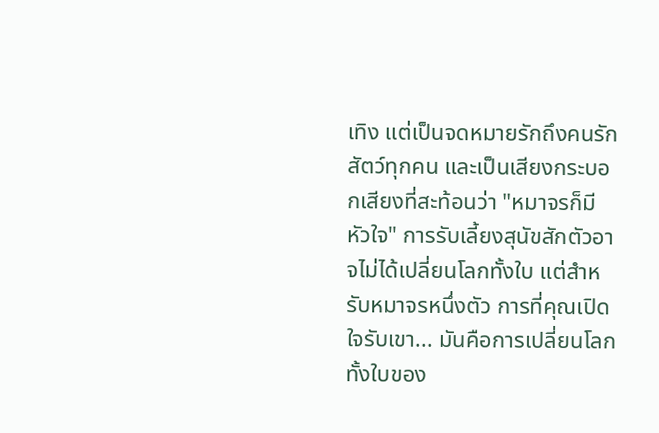เทิง แต่เป็นจดหมายรักถึงคนรักสัตว์ทุกคน และเป็นเสียงกระบอกเสียงที่สะท้อนว่า "หมาจรก็มีหัวใจ" การรับเลี้ยงสุนัขสักตัวอาจไม่ได้เปลี่ยนโลกทั้งใบ แต่สำหรับหมาจรหนึ่งตัว การที่คุณเปิดใจรับเขา... มันคือการเปลี่ยนโลกทั้งใบของ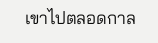เขาไปตลอดกาล